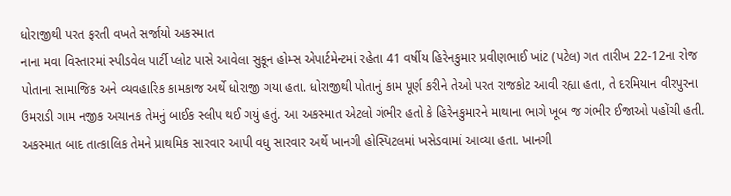ધોરાજીથી પરત ફરતી વખતે સર્જાયો અકસ્માત
નાના મવા વિસ્તારમાં સ્પીડવેલ પાર્ટી પ્લોટ પાસે આવેલા સુકૂન હોમ્સ એપાર્ટમેન્ટમાં રહેતા 41 વર્ષીય હિરેનકુમાર પ્રવીણભાઈ ખાંટ (પટેલ) ગત તારીખ 22-12ના રોજ પોતાના સામાજિક અને વ્યવહારિક કામકાજ અર્થે ધોરાજી ગયા હતા. ધોરાજીથી પોતાનું કામ પૂર્ણ કરીને તેઓ પરત રાજકોટ આવી રહ્યા હતા, તે દરમિયાન વીરપુરના ઉમરાડી ગામ નજીક અચાનક તેમનું બાઈક સ્લીપ થઈ ગયું હતું. આ અકસ્માત એટલો ગંભીર હતો કે હિરેનકુમારને માથાના ભાગે ખૂબ જ ગંભીર ઈજાઓ પહોંચી હતી.
અકસ્માત બાદ તાત્કાલિક તેમને પ્રાથમિક સારવાર આપી વધુ સારવાર અર્થે ખાનગી હોસ્પિટલમાં ખસેડવામાં આવ્યા હતા. ખાનગી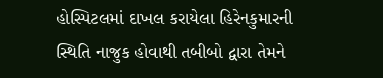હોસ્પિટલમાં દાખલ કરાયેલા હિરેનકુમારની સ્થિતિ નાજુક હોવાથી તબીબો દ્વારા તેમને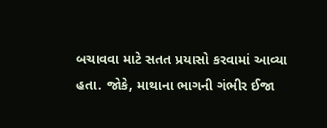બચાવવા માટે સતત પ્રયાસો કરવામાં આવ્યા હતા. જોકે, માથાના ભાગની ગંભીર ઈજા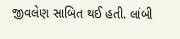જીવલેણ સાબિત થઈ હતી. લાંબી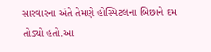સારવારના અંતે તેમણે હોસ્પિટલના બિછાને દમ તોડ્યો હતો.આ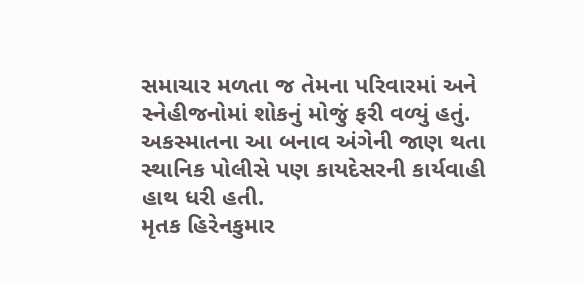સમાચાર મળતા જ તેમના પરિવારમાં અને સ્નેહીજનોમાં શોકનું મોજું ફરી વળ્યું હતું. અકસ્માતના આ બનાવ અંગેની જાણ થતા સ્થાનિક પોલીસે પણ કાયદેસરની કાર્યવાહી હાથ ધરી હતી.
મૃતક હિરેનકુમાર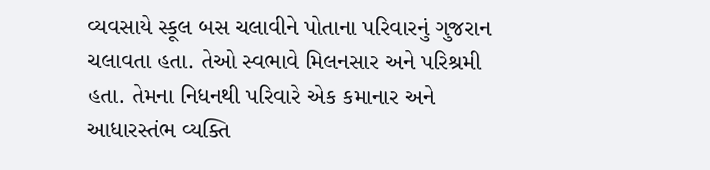વ્યવસાયે સ્કૂલ બસ ચલાવીને પોતાના પરિવારનું ગુજરાન ચલાવતા હતા. તેઓ સ્વભાવે મિલનસાર અને પરિશ્રમી હતા. તેમના નિધનથી પરિવારે એક કમાનાર અને આધારસ્તંભ વ્યક્તિ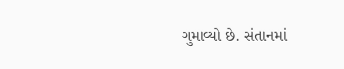ગુમાવ્યો છે. સંતાનમાં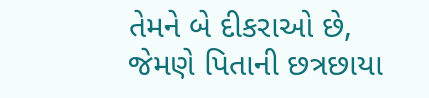તેમને બે દીકરાઓ છે, જેમણે પિતાની છત્રછાયા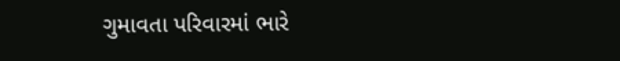ગુમાવતા પરિવારમાં ભારે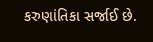કરુણાંતિકા સર્જાઈ છે.